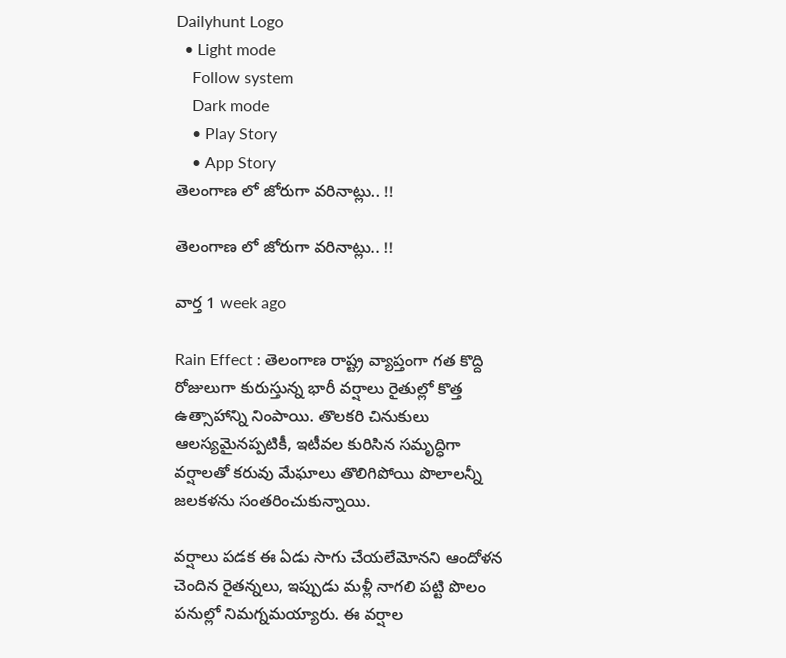Dailyhunt Logo
  • Light mode
    Follow system
    Dark mode
    • Play Story
    • App Story
తెలంగాణ లో జోరుగా వరినాట్లు.. !!

తెలంగాణ లో జోరుగా వరినాట్లు.. !!

వార్త 1 week ago

Rain Effect : తెలంగాణ రాష్ట్ర వ్యాప్తంగా గత కొద్ది రోజులుగా కురుస్తున్న భారీ వర్షాలు రైతుల్లో కొత్త ఉత్సాహాన్ని నింపాయి. తొలకరి చినుకులు ఆలస్యమైనప్పటికీ, ఇటీవల కురిసిన సమృద్ధిగా వర్షాలతో కరువు మేఘాలు తొలిగిపోయి పొలాలన్నీ జలకళను సంతరించుకున్నాయి.

వర్షాలు పడక ఈ ఏడు సాగు చేయలేమోనని ఆందోళన చెందిన రైతన్నలు, ఇప్పుడు మళ్లీ నాగలి పట్టి పొలం పనుల్లో నిమగ్నమయ్యారు. ఈ వర్షాల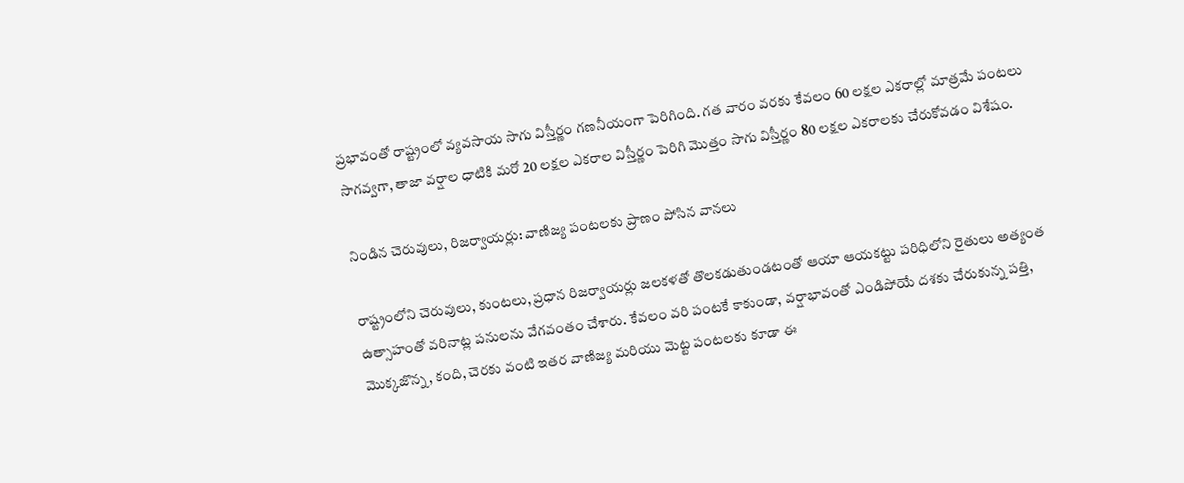ప్రభావంతో రాష్ట్రంలో వ్యవసాయ సాగు విస్తీర్ణం గణనీయంగా పెరిగింది. గత వారం వరకు కేవలం 60 లక్షల ఎకరాల్లో మాత్రమే పంటలు సాగవ్వగా, తాజా వర్షాల ధాటికి మరో 20 లక్షల ఎకరాల విస్తీర్ణం పెరిగి మొత్తం సాగు విస్తీర్ణం 80 లక్షల ఎకరాలకు చేరుకోవడం విశేషం.

నిండిన చెరువులు, రిజర్వాయర్లు: వాణిజ్య పంటలకు ప్రాణం పోసిన వానలు

రాష్ట్రంలోని చెరువులు, కుంటలు, ప్రధాన రిజర్వాయర్లు జలకళతో తొలకడుతుండటంతో ఆయా ఆయకట్టు పరిధిలోని రైతులు అత్యంత ఉత్సాహంతో వరినాట్ల పనులను వేగవంతం చేశారు. కేవలం వరి పంటకే కాకుండా, వర్షాభావంతో ఎండిపోయే దశకు చేరుకున్న పత్తి, మొక్కజొన్న, కంది, చెరకు వంటి ఇతర వాణిజ్య మరియు మెట్ట పంటలకు కూడా ఈ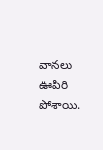వానలు ఊపిరి పోశాయి.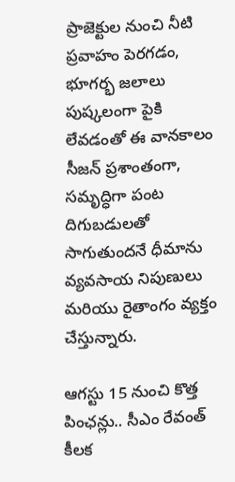ప్రాజెక్టుల నుంచి నీటి ప్రవాహం పెరగడం, భూగర్భ జలాలు పుష్కలంగా పైకి లేవడంతో ఈ వానకాలం సీజన్ ప్రశాంతంగా, సమృద్ధిగా పంట దిగుబడులతో సాగుతుందనే ధీమాను వ్యవసాయ నిపుణులు మరియు రైతాంగం వ్యక్తం చేస్తున్నారు.

ఆగస్టు 15 నుంచి కొత్త పింఛన్లు.. సీఎం రేవంత్ కీలక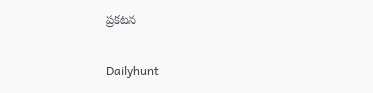ప్రకటన

Dailyhunt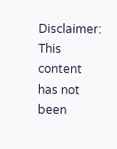Disclaimer: This content has not been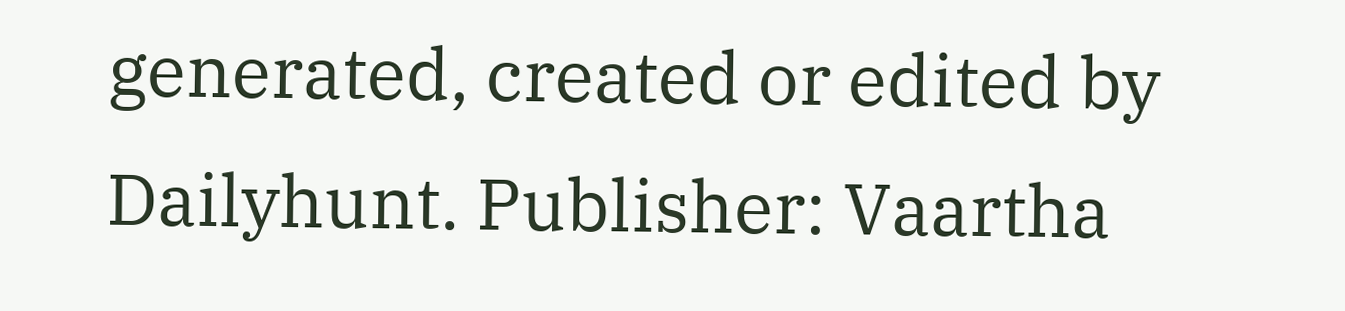generated, created or edited by Dailyhunt. Publisher: Vaartha